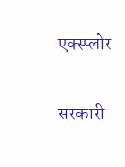एक्स्प्लोर

सरकारी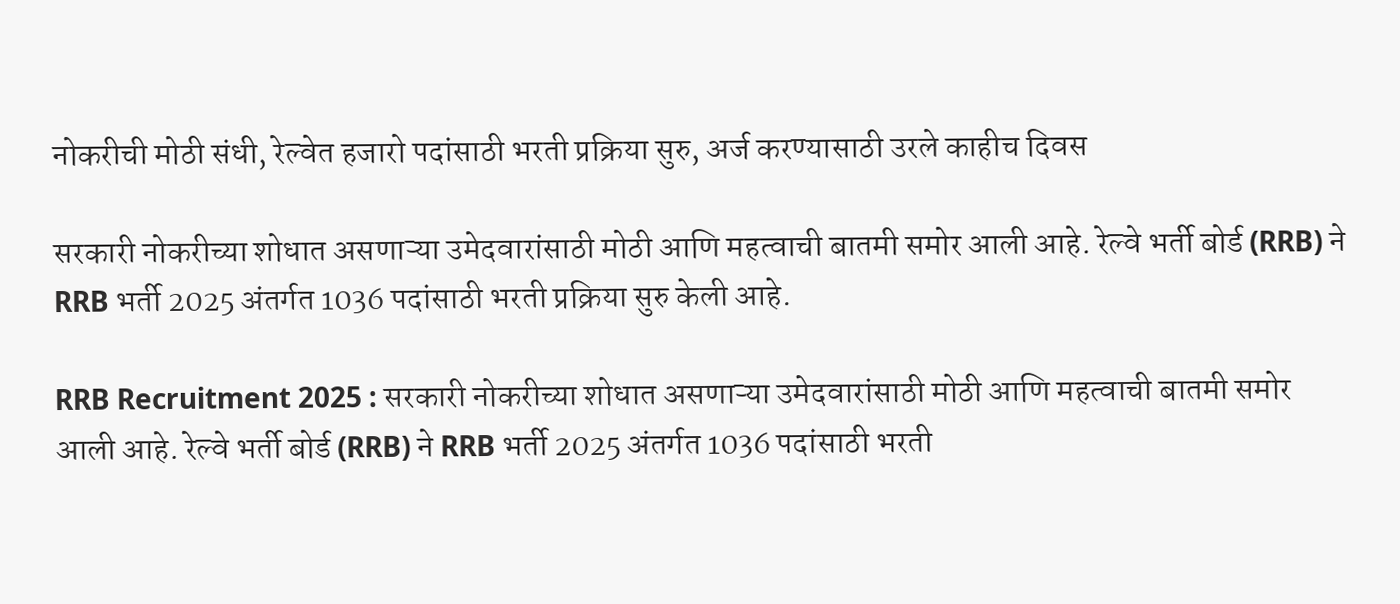नोकरीची मोठी संधी, रेल्वेत हजारो पदांसाठी भरती प्रक्रिया सुरु, अर्ज करण्यासाठी उरले काहीच दिवस

सरकारी नोकरीच्या शोधात असणाऱ्या उमेदवारांसाठी मोठी आणि महत्वाची बातमी समोर आली आहे. रेल्वे भर्ती बोर्ड (RRB) ने RRB भर्ती 2025 अंतर्गत 1036 पदांसाठी भरती प्रक्रिया सुरु केली आहे.

RRB Recruitment 2025 : सरकारी नोकरीच्या शोधात असणाऱ्या उमेदवारांसाठी मोठी आणि महत्वाची बातमी समोर आली आहे. रेल्वे भर्ती बोर्ड (RRB) ने RRB भर्ती 2025 अंतर्गत 1036 पदांसाठी भरती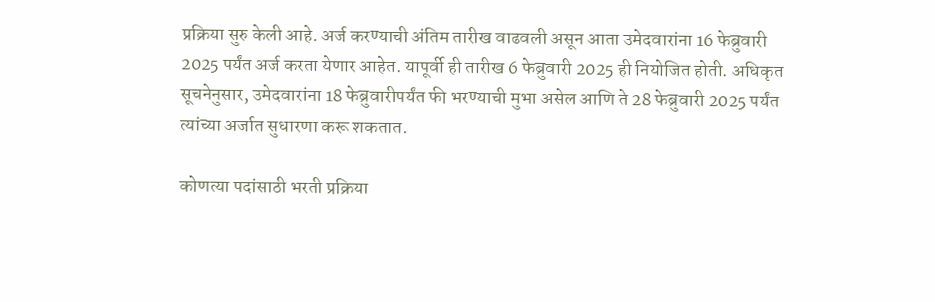प्रक्रिया सुरु केली आहे. अर्ज करण्याची अंतिम तारीख वाढवली असून आता उमेदवारांना 16 फेब्रुवारी 2025 पर्यंत अर्ज करता येणार आहेत. यापूर्वी ही तारीख 6 फेब्रुवारी 2025 ही नियोजित होती. अधिकृत सूचनेनुसार, उमेदवारांना 18 फेब्रुवारीपर्यंत फी भरण्याची मुभा असेल आणि ते 28 फेब्रुवारी 2025 पर्यंत त्यांच्या अर्जात सुधारणा करू शकतात.

कोणत्या पदांसाठी भरती प्रक्रिया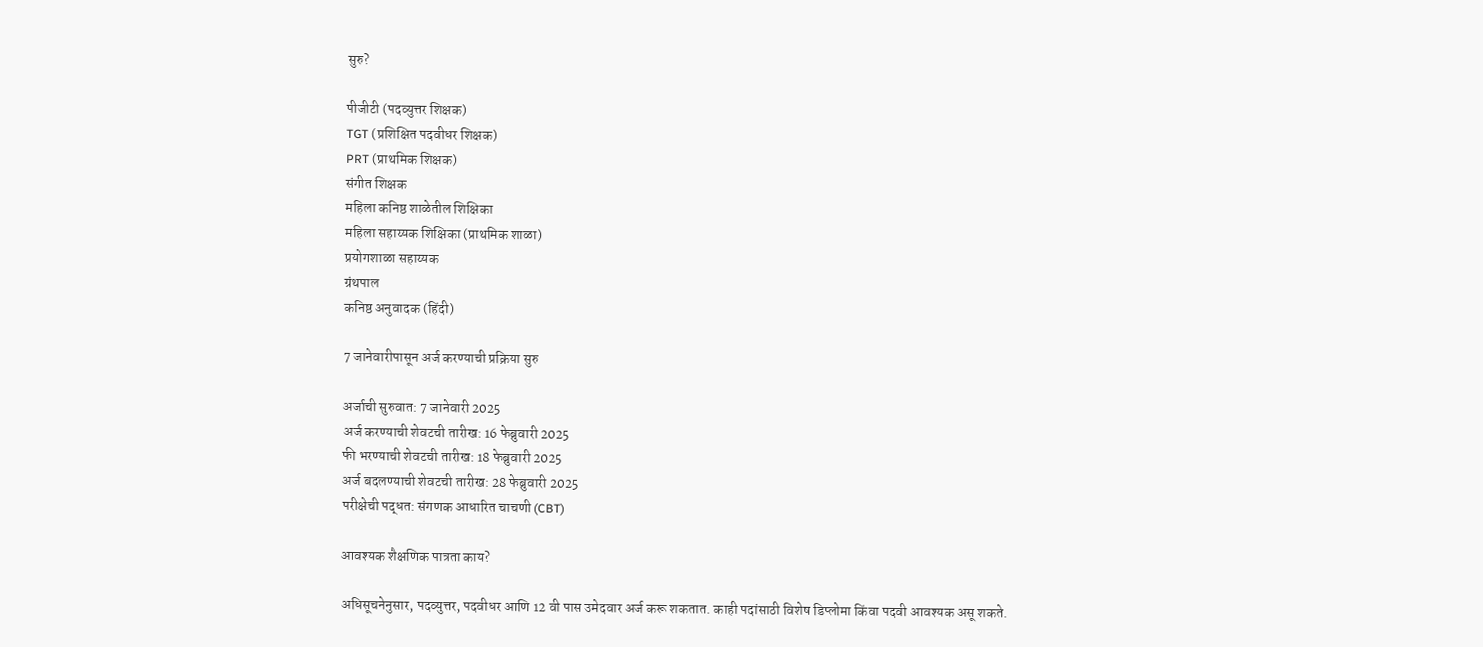सुरु?

पीजीटी (पदव्युत्तर शिक्षक)
TGT (प्रशिक्षित पदवीधर शिक्षक)
PRT (प्राथमिक शिक्षक)
संगीत शिक्षक
महिला कनिष्ठ शाळेतील शिक्षिका
महिला सहाय्यक शिक्षिका (प्राथमिक शाळा)
प्रयोगशाळा सहाय्यक
ग्रंथपाल
कनिष्ठ अनुवादक (हिंदी)

7 जानेवारीपासून अर्ज करण्याची प्रक्रिया सुरु

अर्जाची सुरुवात: 7 जानेवारी 2025
अर्ज करण्याची शेवटची तारीख: 16 फेब्रुवारी 2025
फी भरण्याची शेवटची तारीख: 18 फेब्रुवारी 2025
अर्ज बदलण्याची शेवटची तारीख: 28 फेब्रुवारी 2025
परीक्षेची पद्धत: संगणक आधारित चाचणी (CBT)

आवश्यक शैक्षणिक पात्रता काय?

अधिसूचनेनुसार, पदव्युत्तर, पदवीधर आणि 12 वी पास उमेदवार अर्ज करू शकतात. काही पदांसाठी विशेष डिप्लोमा किंवा पदवी आवश्यक असू शकते.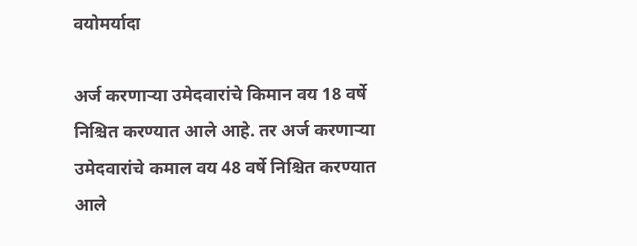वयोमर्यादा

अर्ज करणाऱ्या उमेदवारांचे किमान वय 18 वर्षे निश्चित करण्यात आले आहे. तर अर्ज करणाऱ्या उमेदवारांचे कमाल वय 48 वर्षे निश्चित करण्यात आले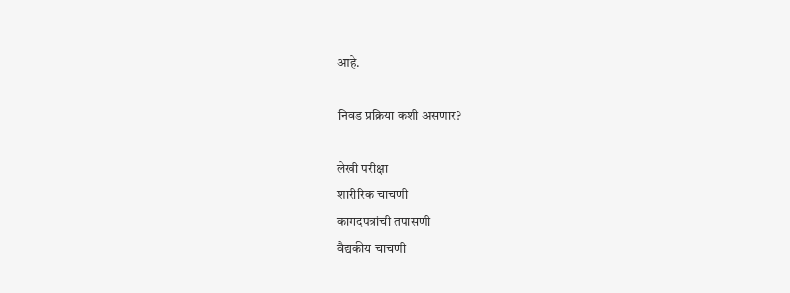आहे.

निवड प्रक्रिया कशी असणार?

लेखी परीक्षा
शारीरिक चाचणी
कागदपत्रांची तपासणी
वैद्यकीय चाचणी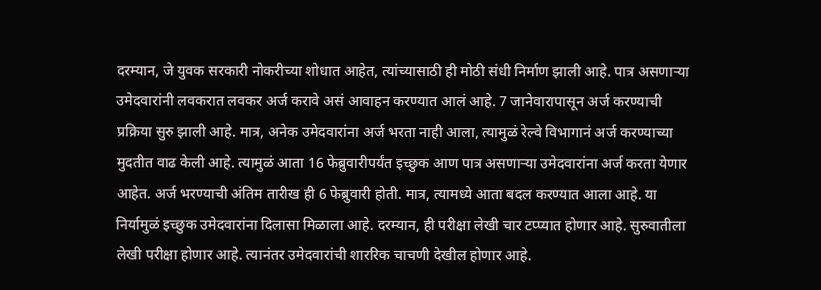दरम्यान, जे युवक सरकारी नोकरीच्या शोधात आहेत, त्यांच्यासाठी ही मोठी संधी निर्माण झाली आहे. पात्र असणाऱ्या उमेदवारांनी लवकरात लवकर अर्ज करावे असं आवाहन करण्यात आलं आहे. 7 जानेवारापासून अर्ज करण्याची प्रक्रिया सुरु झाली आहे. मात्र, अनेक उमेदवारांना अर्ज भरता नाही आला, त्यामुळं रेल्वे विभागानं अर्ज करण्याच्या मुदतीत वाढ केली आहे. त्यामुळं आता 16 फेब्रुवारीपर्यंत इच्छुक आण पात्र असणाऱ्या उमेदवारांना अर्ज करता येणार आहेत. अर्ज भरण्याची अंतिम तारीख ही 6 फेब्रुवारी होती. मात्र, त्यामध्ये आता बदल करण्यात आला आहे. या निर्यामुळं इच्छुक उमेदवारांना दिलासा मिळाला आहे. दरम्यान, ही परीक्षा लेखी चार टप्प्यात होणार आहे. सुरुवातीला लेखी परीक्षा होणार आहे. त्यानंतर उमेदवारांची शाररिक चाचणी देखील होणार आहे.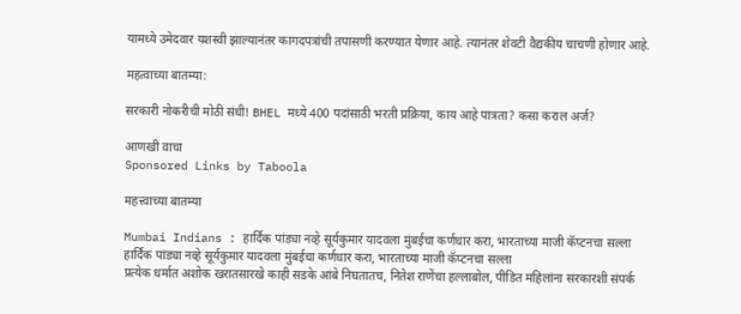यामध्ये उमेदवार यशस्वी झाल्यानंतर कागदपत्रांची तपासणी करण्यात येणार आहे. त्यानंतर शेवटी वैद्यकीय चाचणी होणार आहे.

महत्वाच्या बातम्या:

सरकारी नोकरीची मोठी संधी! BHEL मध्ये 400 पदांसाठी भरती प्रक्रिया, काय आहे पात्रता? कसा कराल अर्ज?

आणखी वाचा
Sponsored Links by Taboola

महत्त्वाच्या बातम्या

Mumbai Indians : हार्दिक पांड्या नव्हे सूर्यकुमार यादवला मुंबईचा कर्णधार करा, भारताच्या माजी कॅप्टनचा सल्ला
हार्दिक पांड्या नव्हे सूर्यकुमार यादवला मुंबईचा कर्णधार करा, भारताच्या माजी कॅप्टनचा सल्ला
प्रत्येक धर्मात अशोक खरातसारखे काही सडके आंबे निघतातच, नितेश राणेंचा हल्लाबोल, पीडित महिलांना सरकारशी संपर्क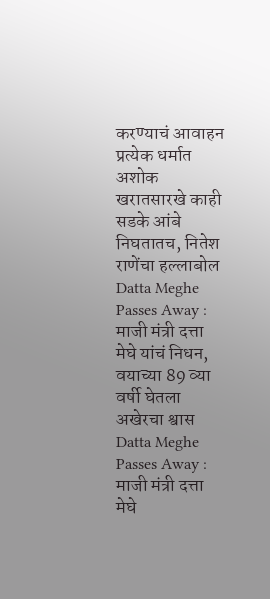करण्याचं आवाहन
प्रत्येक धर्मात अशोक खरातसारखे काही सडके आंबे निघतातच, नितेश राणेंचा हल्लाबोल
Datta Meghe Passes Away : माजी मंत्री दत्ता मेघे यांचं निधन, वयाच्या 89 व्या वर्षी घेतला अखेरचा श्वास
Datta Meghe Passes Away : माजी मंत्री दत्ता मेघे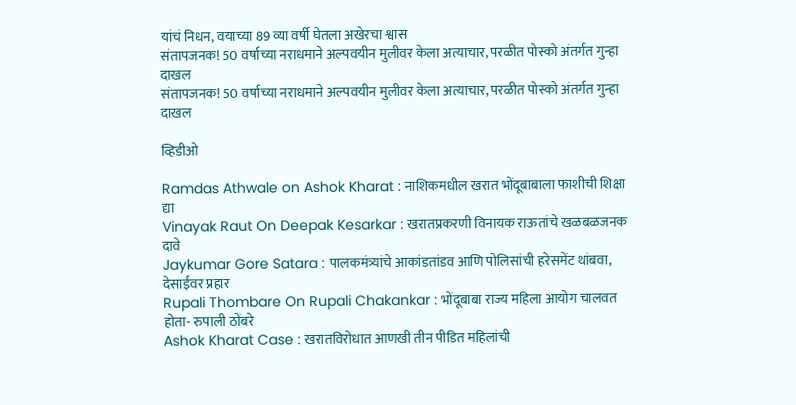यांचं निधन, वयाच्या 89 व्या वर्षी घेतला अखेरचा श्वास
संतापजनक! 50 वर्षाच्या नराधमाने अल्पवयीन मुलीवर केला अत्याचार, परळीत पोस्को अंतर्गत गुन्हा दाखल
संतापजनक! 50 वर्षाच्या नराधमाने अल्पवयीन मुलीवर केला अत्याचार, परळीत पोस्को अंतर्गत गुन्हा दाखल

व्हिडीओ

Ramdas Athwale on Ashok Kharat : नाशिकमधील खरात भोंदूबाबाला फाशीची शिक्षा द्या
Vinayak Raut On Deepak Kesarkar : खरातप्रकरणी विनायक राऊतांचे खळबळजनक दावे
Jaykumar Gore Satara : पालकमंत्र्यांचे आकांडतांडव आणि पोलिसांची हरेसमेंट थांबवा, देसाईंवर प्रहार
Rupali Thombare On Rupali Chakankar : भोंदूबाबा राज्य महिला आयोग चालवत होता- रुपाली ठोंबरे
Ashok Kharat Case : खरातविरोधात आणखी तीन पीडित महिलांची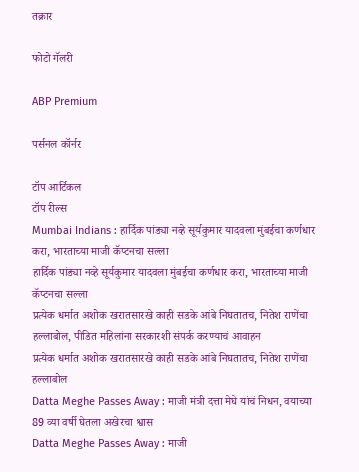तक्रार

फोटो गॅलरी

ABP Premium

पर्सनल कॉर्नर

टॉप आर्टिकल
टॉप रील्स
Mumbai Indians : हार्दिक पांड्या नव्हे सूर्यकुमार यादवला मुंबईचा कर्णधार करा, भारताच्या माजी कॅप्टनचा सल्ला
हार्दिक पांड्या नव्हे सूर्यकुमार यादवला मुंबईचा कर्णधार करा, भारताच्या माजी कॅप्टनचा सल्ला
प्रत्येक धर्मात अशोक खरातसारखे काही सडके आंबे निघतातच, नितेश राणेंचा हल्लाबोल, पीडित महिलांना सरकारशी संपर्क करण्याचं आवाहन
प्रत्येक धर्मात अशोक खरातसारखे काही सडके आंबे निघतातच, नितेश राणेंचा हल्लाबोल
Datta Meghe Passes Away : माजी मंत्री दत्ता मेघे यांचं निधन, वयाच्या 89 व्या वर्षी घेतला अखेरचा श्वास
Datta Meghe Passes Away : माजी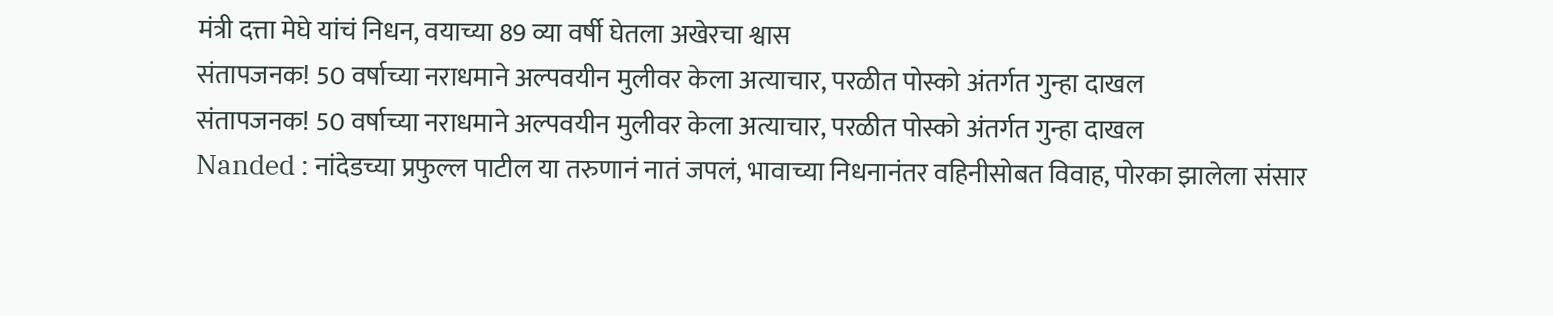मंत्री दत्ता मेघे यांचं निधन, वयाच्या 89 व्या वर्षी घेतला अखेरचा श्वास
संतापजनक! 50 वर्षाच्या नराधमाने अल्पवयीन मुलीवर केला अत्याचार, परळीत पोस्को अंतर्गत गुन्हा दाखल
संतापजनक! 50 वर्षाच्या नराधमाने अल्पवयीन मुलीवर केला अत्याचार, परळीत पोस्को अंतर्गत गुन्हा दाखल
Nanded : नांदेडच्या प्रफुल्ल पाटील या तरुणानं नातं जपलं, भावाच्या निधनानंतर वहिनीसोबत विवाह, पोरका झालेला संसार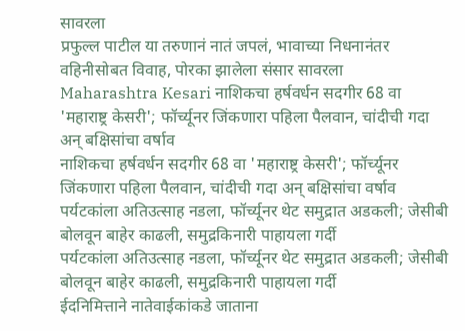सावरला
प्रफुल्ल पाटील या तरुणानं नातं जपलं, भावाच्या निधनानंतर वहिनीसोबत विवाह, पोरका झालेला संसार सावरला
Maharashtra Kesari नाशिकचा हर्षवर्धन सदगीर 68 वा 'महाराष्ट्र केसरी'; फॉर्च्यूनर जिंकणारा पहिला पैलवान, चांदीची गदा अन् बक्षिसांचा वर्षाव
नाशिकचा हर्षवर्धन सदगीर 68 वा 'महाराष्ट्र केसरी'; फॉर्च्यूनर जिंकणारा पहिला पैलवान, चांदीची गदा अन् बक्षिसांचा वर्षाव
पर्यटकांला अतिउत्साह नडला, फॉर्च्यूनर थेट समुद्रात अडकली; जेसीबी बोलवून बाहेर काढली, समुद्रकिनारी पाहायला गर्दी
पर्यटकांला अतिउत्साह नडला, फॉर्च्यूनर थेट समुद्रात अडकली; जेसीबी बोलवून बाहेर काढली, समुद्रकिनारी पाहायला गर्दी
ईदनिमित्ताने नातेवाईकांकडे जाताना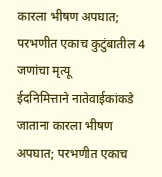कारला भीषण अपघात; परभणीत एकाच कुटुंबातील 4 जणांचा मृत्यू
ईदनिमित्ताने नातेवाईकांकडे जाताना कारला भीषण अपघात; परभणीत एकाच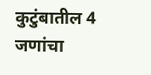कुटुंबातील 4 जणांचा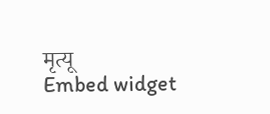मृत्यू
Embed widget